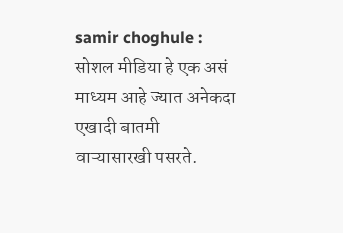samir choghule : सोशल मीडिया हे एक असं माध्यम आहे ज्यात अनेकदा एखादी बातमी वाऱ्यासारखी पसरते.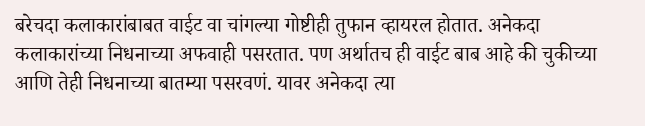बरेचदा कलाकारांबाबत वाईट वा चांगल्या गोष्टीही तुफान व्हायरल होतात. अनेकदा कलाकारांच्या निधनाच्या अफवाही पसरतात. पण अर्थातच ही वाईट बाब आहे की चुकीच्या आणि तेही निधनाच्या बातम्या पसरवणं. यावर अनेकदा त्या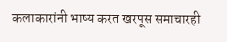कलाकारांनी भाष्य करत खरपूस समाचारही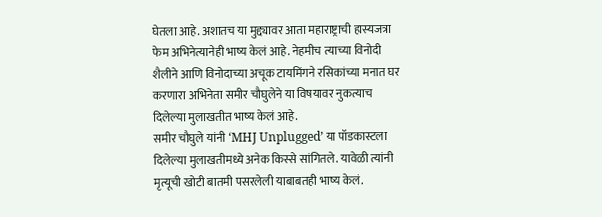घेतला आहे. अशातच या मुद्द्यावर आता महाराष्ट्राची हास्यजत्रा फेम अभिनेत्यानेही भाष्य केलं आहे. नेहमीच त्याच्या विनोदी शैलीने आणि विनोदाच्या अचूक टायमिंगने रसिकांच्या मनात घर करणारा अभिनेता समीर चौघुलेने या विषयावर नुकत्याच दिलेल्या मुलाखतीत भाष्य केलं आहे.
समीर चौघुले यांनी ‘MHJ Unplugged’ या पॉडकास्टला दिलेल्या मुलाखतीमध्ये अनेक किस्से सांगितले. यावेळी त्यांनी मृत्यूची खोटी बातमी पसरलेली याबाबतही भाष्य केलं.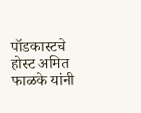पॉडकास्टचे होस्ट अमित फाळके यांनी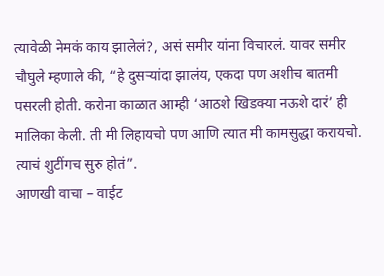त्यावेळी नेमकं काय झालेलं?, असं समीर यांना विचारलं. यावर समीर चौघुले म्हणाले की, “हे दुसऱ्यांदा झालंय, एकदा पण अशीच बातमी पसरली होती. करोना काळात आम्ही ‘आठशे खिडक्या नऊशे दारं’ ही मालिका केली. ती मी लिहायचो पण आणि त्यात मी कामसुद्धा करायचो. त्याचं शुटींगच सुरु होतं”.
आणखी वाचा – वाईट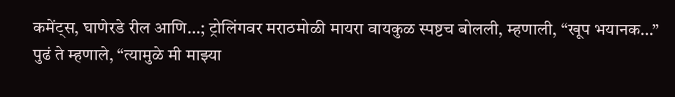कमेंट्स, घाणेरडे रील आणि…; ट्रोलिंगवर मराठमोळी मायरा वायकुळ स्पष्टच बोलली, म्हणाली, “खूप भयानक…”
पुढं ते म्हणाले, “त्यामुळे मी माझ्या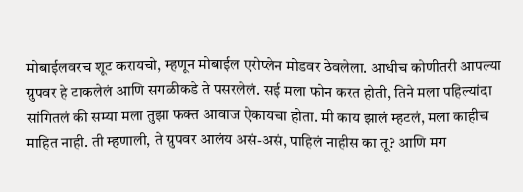मोबाईलवरच शूट करायचो, म्हणून मोबाईल एरोप्लेन मोडवर ठेवलेला. आधीच कोणीतरी आपल्या ग्रुपवर हे टाकलेलं आणि सगळीकडे ते पसरलेलं. सई मला फोन करत होती, तिने मला पहिल्यांदा सांगितलं की सम्या मला तुझा फक्त आवाज ऐकायचा होता. मी काय झालं म्हटलं, मला काहीच माहित नाही. ती म्हणाली, ते ग्रुपवर आलंय असं-असं, पाहिलं नाहीस का तू? आणि मग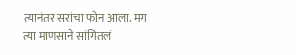त्यानंतर सरांचा फोन आला. मग त्या माणसाने सांगितलं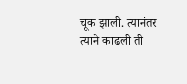चूक झाली. त्यानंतर त्याने काढली ती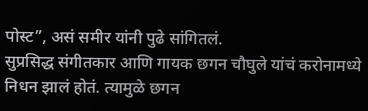पोस्ट”, असं समीर यांनी पुढे सांगितलं.
सुप्रसिद्ध संगीतकार आणि गायक छगन चौघुले यांचं करोनामध्ये निधन झालं होतं. त्यामुळे छगन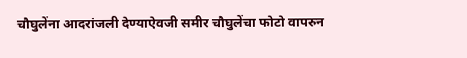चौघुलेंना आदरांजली देण्याऐवजी समीर चौघुलेंचा फोटो वापरुन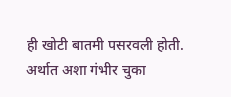ही खोटी बातमी पसरवली होती. अर्थात अशा गंभीर चुका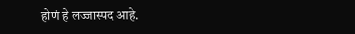होणं हे लज्जास्पद आहे.